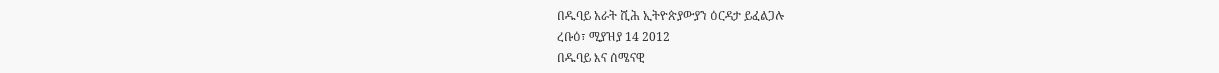በዱባይ አራት ሺሕ ኢትዮጵያውያን ዕርዳታ ይፈልጋሉ
ረቡዕ፣ ሚያዝያ 14 2012
በዱባይ እና ሰሜናዊ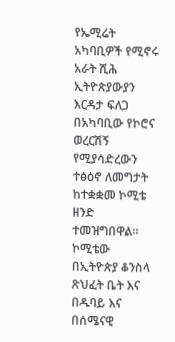የኤሚሬት አካባቢዎች የሚኖሩ አራት ሺሕ ኢትዮጵያውያን እርዳታ ፍለጋ በአካባቢው የኮሮና ወረርሽኝ የሚያሳድረውን ተፅዕኖ ለመግታት ከተቋቋመ ኮሚቴ ዘንድ ተመዝግበዋል። ኮሚቴው በኢትዮጵያ ቆንስላ ጽህፈት ቤት እና በዱባይ እና በሰሜናዊ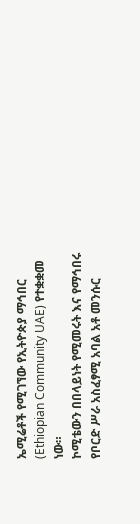ኤሚሬቶች የሚገኘው የኢትዮጵያ ማኅበር (Ethiopian Community UAE) የተቋቋመ ነው።
ኮሚቴውን በበላይነት የሚመሩት እና የማኅበሩ የቦርድ ሥራ አስፈፃሚ አባል አቶ መንሱር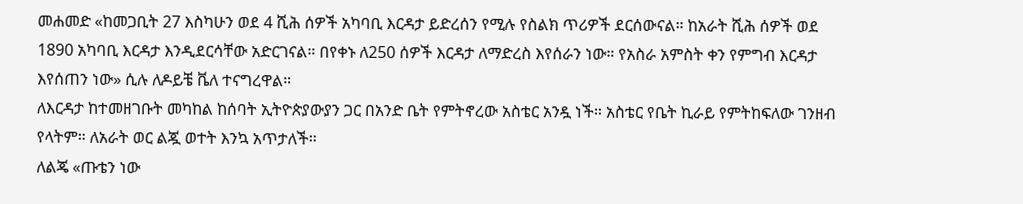መሐመድ «ከመጋቢት 27 እስካሁን ወደ 4 ሺሕ ሰዎች አካባቢ እርዳታ ይድረሰን የሚሉ የስልክ ጥሪዎች ደርሰውናል። ከአራት ሺሕ ሰዎች ወደ 1890 አካባቢ እርዳታ እንዲደርሳቸው አድርገናል። በየቀኑ ለ250 ሰዎች እርዳታ ለማድረስ እየሰራን ነው። የአስራ አምስት ቀን የምግብ እርዳታ እየሰጠን ነው» ሲሉ ለዶይቼ ቬለ ተናግረዋል።
ለእርዳታ ከተመዘገቡት መካከል ከሰባት ኢትዮጵያውያን ጋር በአንድ ቤት የምትኖረው አስቴር አንዷ ነች። አስቴር የቤት ኪራይ የምትከፍለው ገንዘብ የላትም። ለአራት ወር ልጇ ወተት እንኳ አጥታለች።
ለልጄ «ጡቴን ነው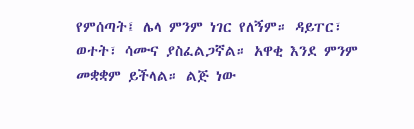የምሰጣት፤ ሌላ ምንም ነገር የለኝም። ዳይፐር፣ ወተት፣ ሳሙና ያስፈልጋኛል። አዋቂ እንደ ምንም መቋቋም ይችላል። ልጅ ነው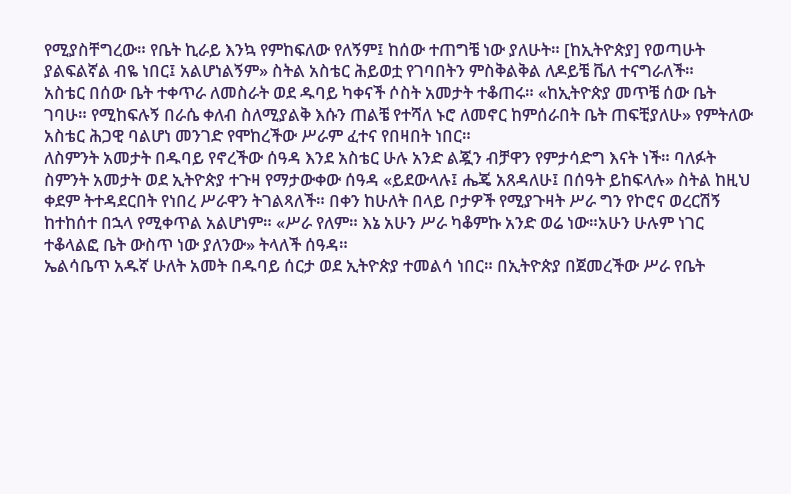የሚያስቸግረው። የቤት ኪራይ እንኳ የምከፍለው የለኝም፤ ከሰው ተጠግቼ ነው ያለሁት። [ከኢትዮጵያ] የወጣሁት ያልፍልኛል ብዬ ነበር፤ አልሆነልኝም» ስትል አስቴር ሕይወቷ የገባበትን ምስቅልቅል ለዶይቼ ቬለ ተናግራለች።
አስቴር በሰው ቤት ተቀጥራ ለመስራት ወደ ዱባይ ካቀናች ሶስት አመታት ተቆጠሩ። «ከኢትዮጵያ መጥቼ ሰው ቤት ገባሁ። የሚከፍሉኝ በራሴ ቀለብ ስለሚያልቅ እሱን ጠልቼ የተሻለ ኑሮ ለመኖር ከምሰራበት ቤት ጠፍቺያለሁ» የምትለው አስቴር ሕጋዊ ባልሆነ መንገድ የሞከረችው ሥራም ፈተና የበዛበት ነበር።
ለስምንት አመታት በዱባይ የኖረችው ሰዓዳ እንደ አስቴር ሁሉ አንድ ልጇን ብቻዋን የምታሳድግ እናት ነች። ባለፉት ስምንት አመታት ወደ ኢትዮጵያ ተጉዛ የማታውቀው ሰዓዳ «ይደውላሉ፤ ሔጄ አጸዳለሁ፤ በሰዓት ይከፍላሉ» ስትል ከዚህ ቀደም ትተዳደርበት የነበረ ሥራዋን ትገልጻለች። በቀን ከሁለት በላይ ቦታዎች የሚያጉዛት ሥራ ግን የኮሮና ወረርሽኝ ከተከሰተ በኋላ የሚቀጥል አልሆነም። «ሥራ የለም። እኔ አሁን ሥራ ካቆምኩ አንድ ወሬ ነው።አሁን ሁሉም ነገር ተቆላልፎ ቤት ውስጥ ነው ያለንው» ትላለች ሰዓዳ።
ኤልሳቤጥ አዱኛ ሁለት አመት በዱባይ ሰርታ ወደ ኢትዮጵያ ተመልሳ ነበር። በኢትዮጵያ በጀመረችው ሥራ የቤት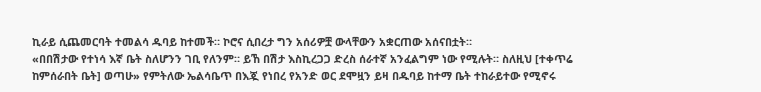ኪራይ ሲጨመርባት ተመልሳ ዱባይ ከተመች። ኮሮና ሲበረታ ግን አሰሪዎቿ ውላቸውን አቋርጠው አሰናበቷት።
«በበሽታው የተነሳ እኛ ቤት ስለሆንን ገቢ የለንም። ይኸ በሽታ እስኪረጋጋ ድረስ ሰራተኛ አንፈልግም ነው የሚሉት። ስለዚህ [ተቀጥሬ ከምሰራበት ቤት] ወጣሁ» የምትለው ኤልሳቤጥ በእጇ የነበረ የአንድ ወር ደሞዟን ይዛ በዱባይ ከተማ ቤት ተከራይተው የሚኖሩ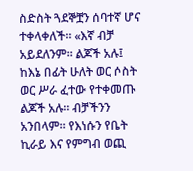ስድስት ጓደኞቿን ሰባተኛ ሆና ተቀላቀለች። «እኛ ብቻ አይደለንም። ልጆች አሉ፤ ከእኔ በፊት ሁለት ወር ሶስት ወር ሥራ ፈተው የተቀመጡ ልጆች አሉ። ብቻችንን አንበላም። የእነሱን የቤት ኪራይ እና የምግብ ወጪ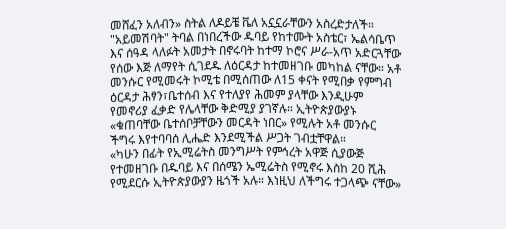መሸፈን አለብን» ስትል ለዶይቼ ቬለ አኗኗራቸውን አስረድታለች።
"አይመሽባት" ትባል በነበረችው ዱባይ የከተሙት አስቴር፣ ኤልሳቤጥ እና ሰዓዳ ላለፉት አመታት በኖሩባት ከተማ ኮሮና ሥራ-አጥ አድርጓቸው የሰው እጅ ለማየት ሲገደዱ ለዕርዳታ ከተመዘገቡ መካከል ናቸው። አቶ መንሱር የሚመሩት ኮሚቴ በሚሰጠው ለ15 ቀናት የሚበቃ የምግብ ዕርዳታ ሕፃን፣ቤተሰብ እና የተለያየ ሕመም ያላቸው እንዲሁም የመኖሪያ ፈቃድ የሌላቸው ቅድሚያ ያገኛሉ። ኢትዮጵያውያኑ «ቁጠባቸው ቤተሰቦቻቸውን መርዳት ነበር» የሚሉት አቶ መንሱር ችግሩ እየተባባሰ ሊሔድ እንደሚችል ሥጋት ገብቷቸዋል።
«ካሁን በፊት የኢሚሬትስ መንግሥት የምኅረት አዋጅ ሲያውጅ የተመዘገቡ በዱባይ እና በሰሜን ኤሚሬትስ የሚኖሩ እስከ 20 ሺሕ የሚደርሱ ኢትዮጵያውያን ዜጎች አሉ። እነዚህ ለችግሩ ተጋላጭ ናቸው»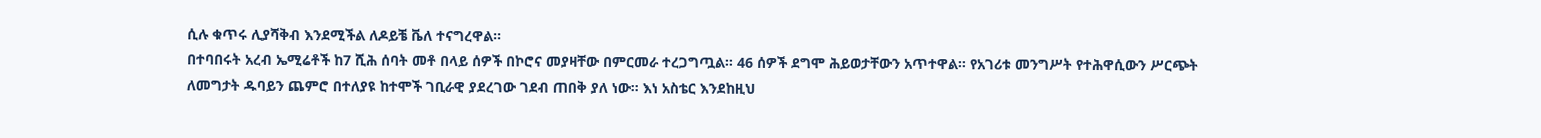ሲሉ ቁጥሩ ሊያሻቅብ እንደሚችል ለዶይቼ ቬለ ተናግረዋል።
በተባበሩት አረብ ኤሚሬቶች ከ7 ሺሕ ሰባት መቶ በላይ ሰዎች በኮሮና መያዛቸው በምርመራ ተረጋግጧል። 46 ሰዎች ደግሞ ሕይወታቸውን አጥተዋል። የአገሪቱ መንግሥት የተሕዋሲውን ሥርጭት ለመግታት ዱባይን ጨምሮ በተለያዩ ከተሞች ገቢራዊ ያደረገው ገደብ ጠበቅ ያለ ነው። እነ አስቴር እንደከዚህ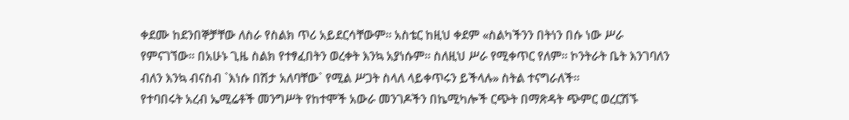ቀደሙ ከደንበኞቻቸው ለስራ የስልክ ጥሪ አይደርሳቸውም። አስቴር ከዚህ ቀደም «ስልካችንን በትነን በሱ ነው ሥራ የምናገኘው። በአሁኑ ጊዜ ስልክ የተፃፈበትን ወረቀት እንኳ አያነሱም። ስለዚህ ሥራ የሚቀጥር የለም። ኮንትራት ቤት እንገባለን ብለን እንኳ ብናስብ `እነሱ በሽታ አለባቸው` የሚል ሥጋት ስላለ ላይቀጥሩን ይችላሉ» ስትል ተናግራለች።
የተባበሩት አረብ ኤሚሬቶች መንግሥት የከተሞች አውራ መንገዶችን በኬሚካሎች ርጭት በማጽዳት ጭምር ወረርሽኙ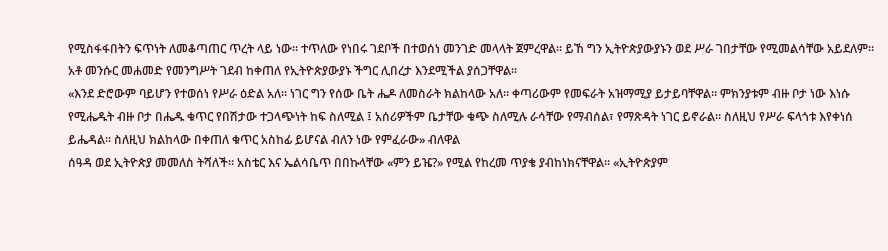የሚስፋፋበትን ፍጥነት ለመቆጣጠር ጥረት ላይ ነው። ተጥለው የነበሩ ገደቦች በተወሰነ መንገድ መላላት ጀምረዋል። ይኸ ግን ኢትዮጵያውያኑን ወደ ሥራ ገበታቸው የሚመልሳቸው አይደለም። አቶ መንሱር መሐመድ የመንግሥት ገደብ ከቀጠለ የኢትዮጵያውያኑ ችግር ሊበረታ እንደሚችል ያሰጋቸዋል።
«እንደ ድሮውም ባይሆን የተወሰነ የሥራ ዕድል አለ። ነገር ግን የሰው ቤት ሔዶ ለመስራት ክልከላው አለ። ቀጣሪውም የመፍራት አዝማሚያ ይታይባቸዋል። ምክንያቱም ብዙ ቦታ ነው እነሱ የሚሔዱት ብዙ ቦታ በሔዱ ቁጥር የበሽታው ተጋላጭነት ከፍ ስለሚል ፤ አሰሪዎችም ቤታቸው ቁጭ ስለሚሉ ራሳቸው የማብሰል፣ የማጽዳት ነገር ይኖራል። ስለዚህ የሥራ ፍላጎቱ እየቀነሰ ይሔዳል። ስለዚህ ክልከላው በቀጠለ ቁጥር አስከፊ ይሆናል ብለን ነው የምፈራው» ብለዋል
ሰዓዳ ወደ ኢትዮጵያ መመለስ ትሻለች። አስቴር እና ኤልሳቤጥ በበኩላቸው «ምን ይዤ?» የሚል የከረመ ጥያቄ ያብከነክናቸዋል። «ኢትዮጵያም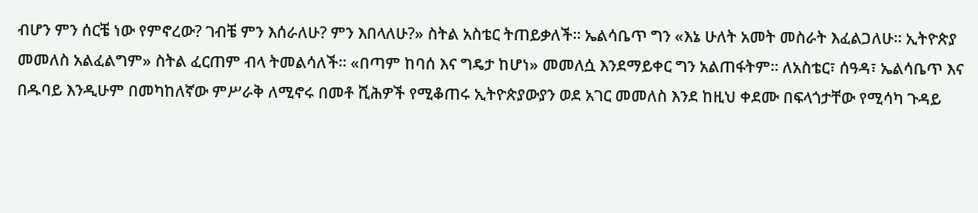ብሆን ምን ሰርቼ ነው የምኖረው? ገብቼ ምን እሰራለሁ? ምን እበላለሁ?» ስትል አስቴር ትጠይቃለች። ኤልሳቤጥ ግን «እኔ ሁለት አመት መስራት እፈልጋለሁ። ኢትዮጵያ መመለስ አልፈልግም» ስትል ፈርጠም ብላ ትመልሳለች። «በጣም ከባሰ እና ግዴታ ከሆነ» መመለሷ እንደማይቀር ግን አልጠፋትም። ለአስቴር፣ ሰዓዳ፣ ኤልሳቤጥ እና በዱባይ እንዲሁም በመካከለኛው ምሥራቅ ለሚኖሩ በመቶ ሺሕዎች የሚቆጠሩ ኢትዮጵያውያን ወደ አገር መመለስ እንደ ከዚህ ቀደሙ በፍላጎታቸው የሚሳካ ጉዳይ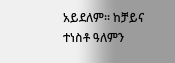አይደለም። ከቻይና ተነስቶ ዓለምን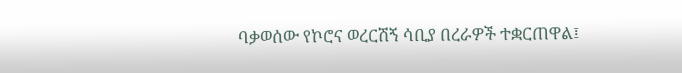ባቃወሰው የኮሮና ወረርሽኝ ሳቢያ በረራዎች ተቋርጠዋል፤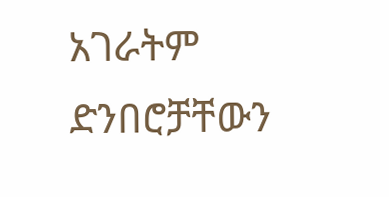አገራትም ድንበሮቻቸውን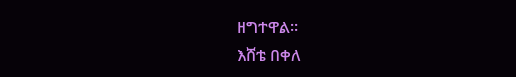ዘግተዋል።
እሸቴ በቀለ